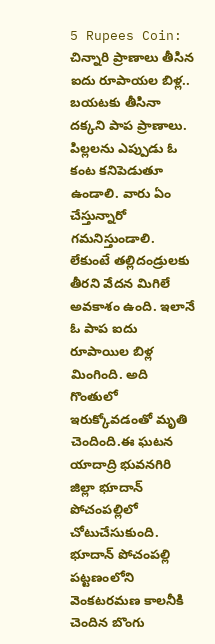5 Rupees Coin: చిన్నారి ప్రాణాలు తీసిన ఐదు రూపాయల బిళ్ల.. బయటకు తీసినా దక్కని పాప ప్రాణాలు.
పిల్లలను ఎప్పుడు ఓ కంట కనిపెడుతూ ఉండాలి. వారు ఏం చేస్తున్నారో గమనిస్తుండాలి. లేకుంటే తల్లిదండ్రులకు తీరని వేదన మిగిలే అవకాశం ఉంది. ఇలానే ఓ పాప ఐదు రూపాయిల బిళ్ల మింగింది. అది గొంతులో ఇరుక్కోవడంతో మృతి చెందింది.ఈ ఘటన యాదాద్రి భువనగిరి జిల్లా భూదాన్ పోచంపల్లిలో చోటుచేసుకుంది. భూదాన్ పోచంపల్లి పట్టణంలోని వెంకటరమణ కాలనీకి చెందిన బొంగు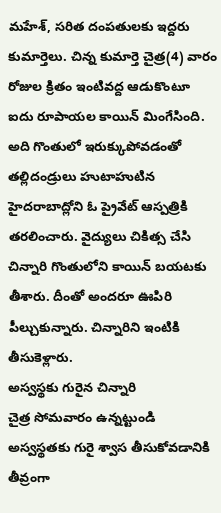మహేశ్, సరిత దంపతులకు ఇద్దరు కుమార్తెలు. చిన్న కుమార్తె చైత్ర(4) వారం రోజుల క్రితం ఇంటివద్ద ఆడుకొంటూ ఐదు రూపాయల కాయిన్ మింగేసింది. అది గొంతులో ఇరుక్కుపోవడంతో తల్లిదండ్రులు హుటాహుటిన హైదరాబాద్లోని ఓ ప్రైవేట్ ఆస్పత్రికి తరలించారు. వైద్యులు చికిత్స చేసి చిన్నారి గొంతులోని కాయిన్ బయటకు తీశారు. దీంతో అందరూ ఊపిరి పీల్చుకున్నారు. చిన్నారిని ఇంటికి తీసుకెళ్లారు.
అస్వస్థకు గురైన చిన్నారి
చైత్ర సోమవారం ఉన్నట్టుండి అస్వస్థతకు గురై శ్వాస తీసుకోవడానికి తీవ్రంగా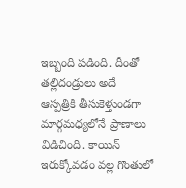ఇబ్బంది పడింది. దీంతో తల్లిదండ్రులు అదే ఆస్పత్రికి తీసుకెళ్తుండగా మార్గమధ్యలోనే ప్రాణాలు విడిచింది. కాయిన్ ఇరుక్కోవడం వల్ల గొంతులో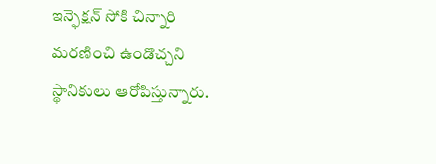ఇన్ఫెక్షన్ సోకి చిన్నారి మరణించి ఉండొచ్చని స్థానికులు ఆరోపిస్తున్నారు.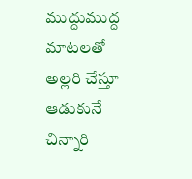ముద్దుముద్ద మాటలతో అల్లరి చేస్తూ ఆడుకునే చిన్నారి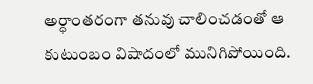అర్ధాంతరంగా తనువు చాలించడంతో ఆ కుటుంబం విషాదంలో మునిగిపోయింది.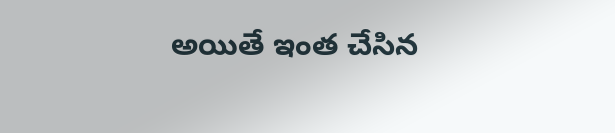అయితే ఇంత చేసిన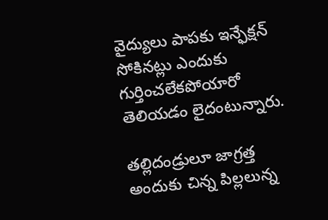వైద్యులు పాపకు ఇన్ఫేక్షన్ సోకినట్లు ఎందుకు గుర్తించలేకపోయారో తెలియడం లైదంటున్నారు.

తల్లిదండ్రులూ జాగ్రత్త
అందుకు చిన్న పిల్లలున్న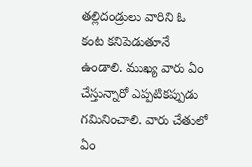తల్లిదండ్రులు వారిని ఓ కంట కనిపెడుతూనే ఉండాలి. ముఖ్య వారు ఏం చేస్తున్నారో ఎప్పటికప్పుడు గమినించాలి. వారు చేతులో ఏం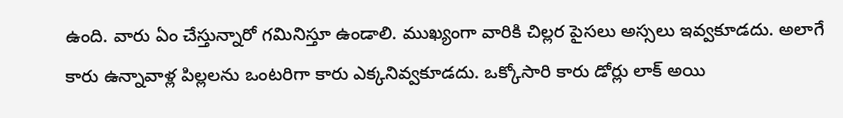ఉంది. వారు ఏం చేస్తున్నారో గమినిస్తూ ఉండాలి. ముఖ్యంగా వారికి చిల్లర పైసలు అస్సలు ఇవ్వకూడదు. అలాగే కారు ఉన్నావాళ్ల పిల్లలను ఒంటరిగా కారు ఎక్కనివ్వకూడదు. ఒక్కోసారి కారు డోర్లు లాక్ అయి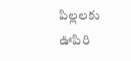పిల్లలకు ఊపిరి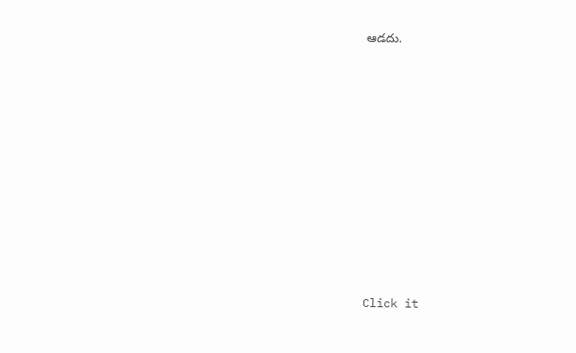ఆడదు.












Click it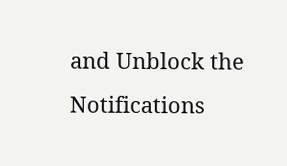and Unblock the Notifications